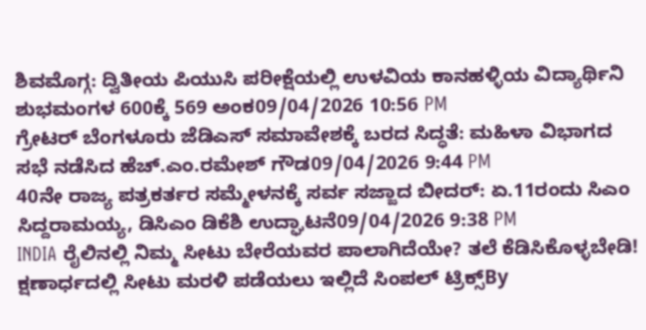ಶಿವಮೊಗ್ಗ: ದ್ವಿತೀಯ ಪಿಯುಸಿ ಪರೀಕ್ಷೆಯಲ್ಲಿ ಉಳವಿಯ ಕಾನಹಳ್ಳಿಯ ವಿದ್ಯಾರ್ಥಿನಿ ಶುಭಮಂಗಳ 600ಕ್ಕೆ 569 ಅಂಕ09/04/2026 10:56 PM
ಗ್ರೇಟರ್ ಬೆಂಗಳೂರು ಜೆಡಿಎಸ್ ಸಮಾವೇಶಕ್ಕೆ ಬರದ ಸಿದ್ಧತೆ: ಮಹಿಳಾ ವಿಭಾಗದ ಸಭೆ ನಡೆಸಿದ ಹೆಚ್.ಎಂ.ರಮೇಶ್ ಗೌಡ09/04/2026 9:44 PM
40ನೇ ರಾಜ್ಯ ಪತ್ರಕರ್ತರ ಸಮ್ಮೇಳನಕ್ಕೆ ಸರ್ವ ಸಜ್ಜಾದ ಬೀದರ್: ಏ.11ರಂದು ಸಿಎಂ ಸಿದ್ದರಾಮಯ್ಯ, ಡಿಸಿಎಂ ಡಿಕೆಶಿ ಉದ್ಘಾಟನೆ09/04/2026 9:38 PM
INDIA ರೈಲಿನಲ್ಲಿ ನಿಮ್ಮ ಸೀಟು ಬೇರೆಯವರ ಪಾಲಾಗಿದೆಯೇ? ತಲೆ ಕೆಡಿಸಿಕೊಳ್ಳಬೇಡಿ! ಕ್ಷಣಾರ್ಧದಲ್ಲಿ ಸೀಟು ಮರಳಿ ಪಡೆಯಲು ಇಲ್ಲಿದೆ ಸಿಂಪಲ್ ಟ್ರಿಕ್ಸ್By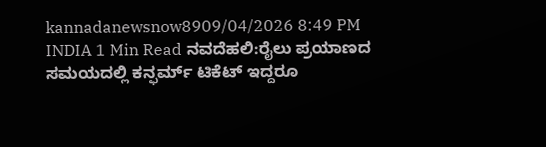kannadanewsnow8909/04/2026 8:49 PM INDIA 1 Min Read ನವದೆಹಲಿ:ರೈಲು ಪ್ರಯಾಣದ ಸಮಯದಲ್ಲಿ ಕನ್ಫರ್ಮ್ ಟಿಕೆಟ್ ಇದ್ದರೂ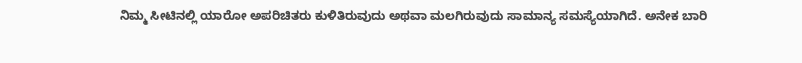ನಿಮ್ಮ ಸೀಟಿನಲ್ಲಿ ಯಾರೋ ಅಪರಿಚಿತರು ಕುಳಿತಿರುವುದು ಅಥವಾ ಮಲಗಿರುವುದು ಸಾಮಾನ್ಯ ಸಮಸ್ಯೆಯಾಗಿದೆ. ಅನೇಕ ಬಾರಿ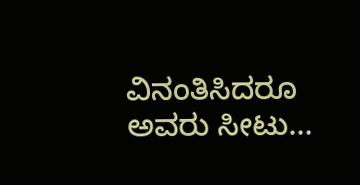ವಿನಂತಿಸಿದರೂ ಅವರು ಸೀಟು…